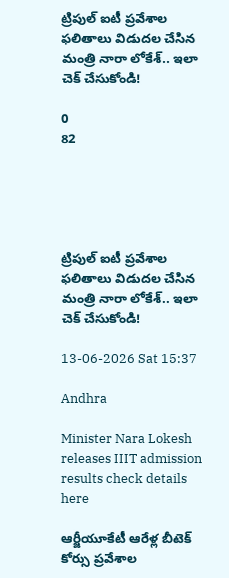ట్రిపుల్ ఐటీ ప్రవేశాల ఫలితాలు విడుదల చేసిన మంత్రి నారా లోకేశ్.. ఇలా చెక్ చేసుకోండి!

0
82





ట్రిపుల్ ఐటీ ప్రవేశాల ఫలితాలు విడుదల చేసిన మంత్రి నారా లోకేశ్.. ఇలా చెక్ చేసుకోండి!

13-06-2026 Sat 15:37

Andhra

Minister Nara Lokesh releases IIIT admission results check details here

ఆర్జీయూకేటీ ఆరేళ్ల బీటెక్ కోర్సు ప్రవేశాల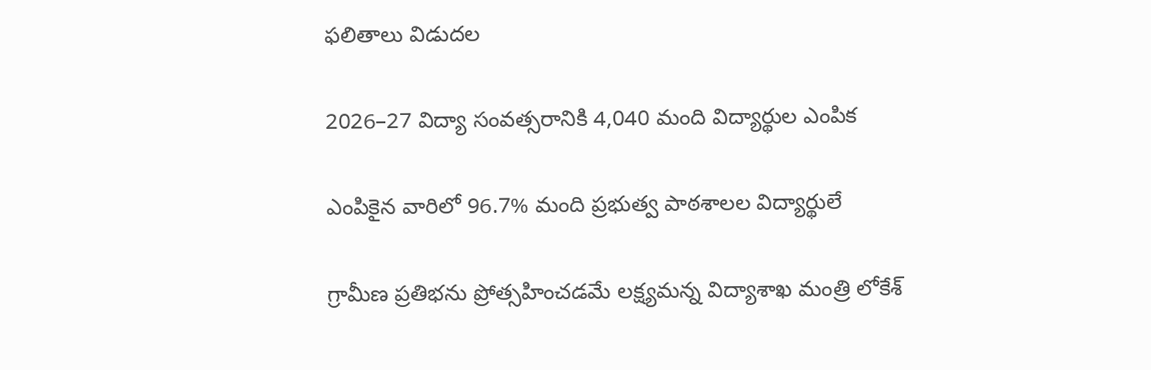ఫలితాలు విడుదల

2026–27 విద్యా సంవత్సరానికి 4,040 మంది విద్యార్థుల ఎంపిక

ఎంపికైన వారిలో 96.7% మంది ప్రభుత్వ పాఠశాలల విద్యార్థులే

గ్రామీణ ప్రతిభను ప్రోత్సహించడమే లక్ష్యమన్న విద్యాశాఖ మంత్రి లోకేశ్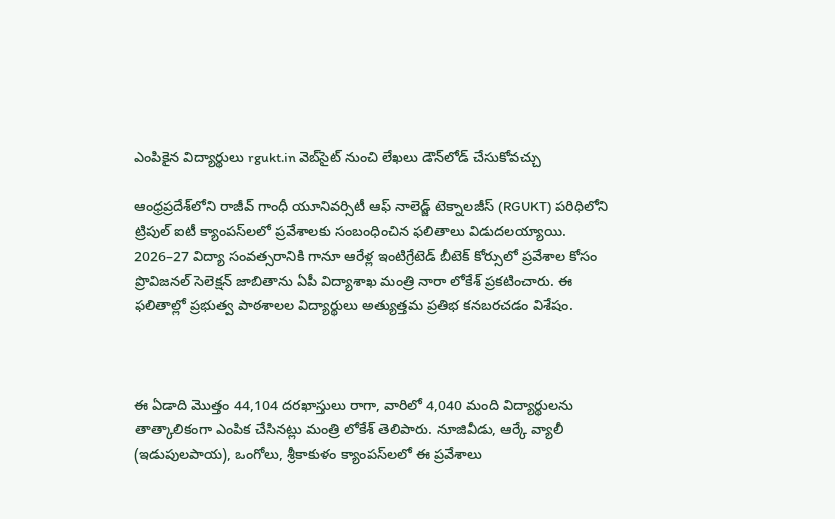ఎంపికైన విద్యార్థులు rgukt.in వెబ్‌సైట్ నుంచి లేఖలు డౌన్‌లోడ్ చేసుకోవచ్చు

ఆంధ్రప్రదేశ్‌లోని రాజీవ్ గాంధీ యూనివర్సిటీ ఆఫ్ నాలెడ్జ్ టెక్నాలజీస్ (RGUKT) పరిధిలోని ట్రిపుల్ ఐటీ క్యాంపస్‌లలో ప్రవేశాలకు సంబంధించిన ఫలితాలు విడుదలయ్యాయి. 2026–27 విద్యా సంవత్సరానికి గానూ ఆరేళ్ల ఇంటిగ్రేటెడ్ బీటెక్ కోర్సులో ప్రవేశాల కోసం ప్రొవిజనల్ సెలెక్షన్ జాబితాను ఏపీ విద్యాశాఖ మంత్రి నారా లోకేశ్ ప్రకటించారు. ఈ ఫలితాల్లో ప్రభుత్వ పాఠశాలల విద్యార్థులు అత్యుత్తమ ప్రతిభ కనబరచడం విశేషం.



ఈ ఏడాది మొత్తం 44,104 దరఖాస్తులు రాగా, వారిలో 4,040 మంది విద్యార్థులను తాత్కాలికంగా ఎంపిక చేసినట్లు మంత్రి లోకేశ్ తెలిపారు. నూజివీడు, ఆర్కే వ్యాలీ (ఇడుపులపాయ), ఒంగోలు, శ్రీకాకుళం క్యాంపస్‌లలో ఈ ప్రవేశాలు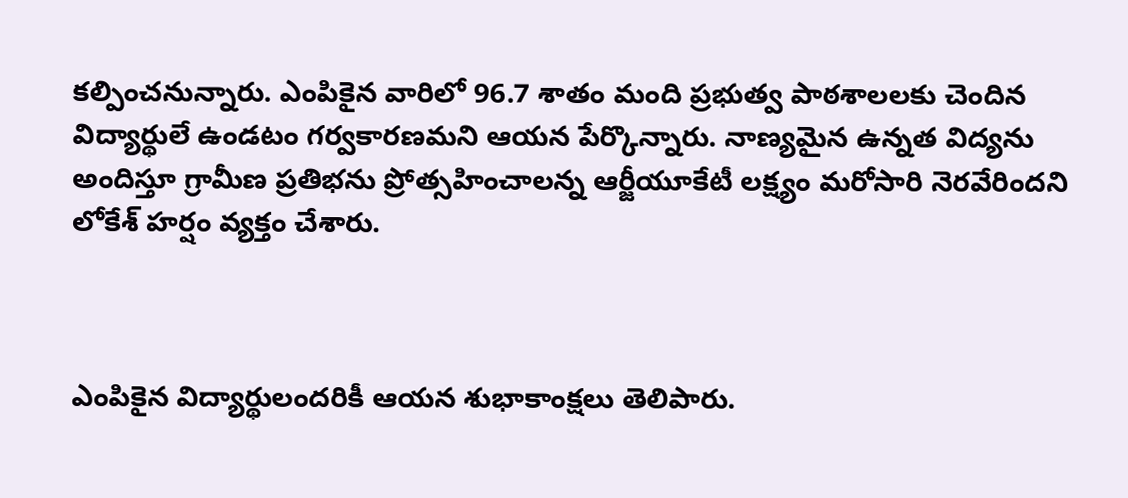కల్పించనున్నారు. ఎంపికైన వారిలో 96.7 శాతం మంది ప్రభుత్వ పాఠశాలలకు చెందిన విద్యార్థులే ఉండటం గర్వకారణమని ఆయన పేర్కొన్నారు. నాణ్యమైన ఉన్నత విద్యను అందిస్తూ గ్రామీణ ప్రతిభను ప్రోత్సహించాలన్న ఆర్జీయూకేటీ లక్ష్యం మరోసారి నెరవేరిందని లోకేశ్ హర్షం వ్యక్తం చేశారు.



ఎంపికైన విద్యార్థులందరికీ ఆయన శుభాకాంక్షలు తెలిపారు.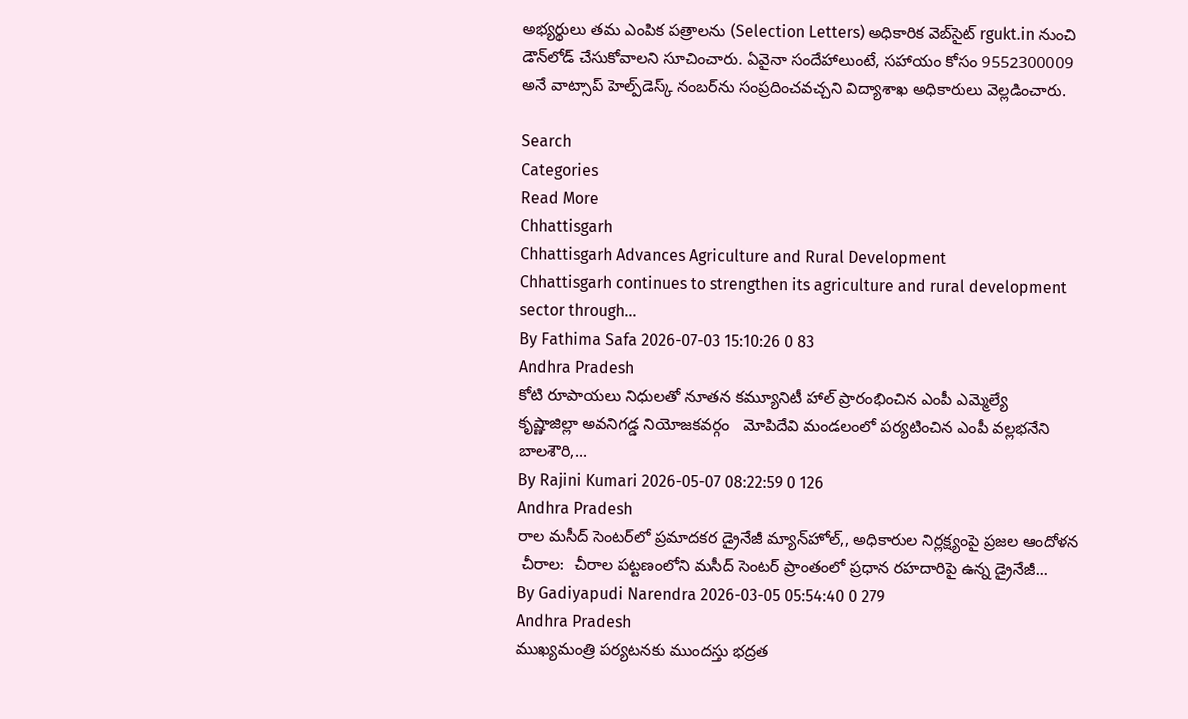అభ్యర్థులు తమ ఎంపిక పత్రాలను (Selection Letters) అధికారిక వెబ్‌సైట్ rgukt.in నుంచి డౌన్‌లోడ్ చేసుకోవాలని సూచించారు. ఏవైనా సందేహాలుంటే, సహాయం కోసం 9552300009 అనే వాట్సాప్ హెల్ప్‌డెస్క్ నంబర్‌ను సంప్రదించవచ్చని విద్యాశాఖ అధికారులు వెల్లడించారు.

Search
Categories
Read More
Chhattisgarh
Chhattisgarh Advances Agriculture and Rural Development
Chhattisgarh continues to strengthen its agriculture and rural development sector through...
By Fathima Safa 2026-07-03 15:10:26 0 83
Andhra Pradesh
కోటి రూపాయలు నిధులతో నూతన కమ్యూనిటీ హాల్ ప్రారంభించిన ఎంపీ ఎమ్మెల్యే
కృష్ణాజిల్లా అవనిగడ్డ నియోజకవర్గం   మోపిదేవి మండలంలో పర్యటించిన ఎంపీ వల్లభనేని బాలశౌరి,...
By Rajini Kumari 2026-05-07 08:22:59 0 126
Andhra Pradesh
రాల మసీద్ సెంటర్‌లో ప్రమాదకర డ్రైనేజీ మ్యాన్‌హోల్,, అధికారుల నిర్లక్ష్యంపై ప్రజల ఆందోళన
 చీరాల:  చీరాల పట్టణంలోని మసీద్ సెంటర్ ప్రాంతంలో ప్రధాన రహదారిపై ఉన్న డ్రైనేజీ...
By Gadiyapudi Narendra 2026-03-05 05:54:40 0 279
Andhra Pradesh
ముఖ్యమంత్రి పర్యటనకు ముందస్తు భద్రత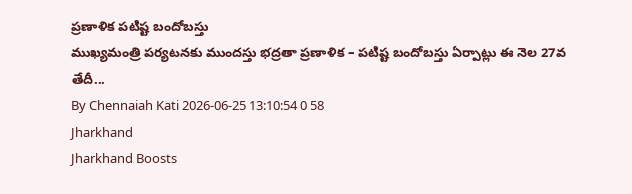ప్రణాళిక పటిష్ట బందోబస్తు
ముఖ్యమంత్రి పర్యటనకు ముందస్తు భద్రతా ప్రణాళిక – పటిష్ట బందోబస్తు ఏర్పాట్లు ఈ నెల 27వ తేదీ...
By Chennaiah Kati 2026-06-25 13:10:54 0 58
Jharkhand
Jharkhand Boosts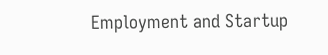Employment and Startup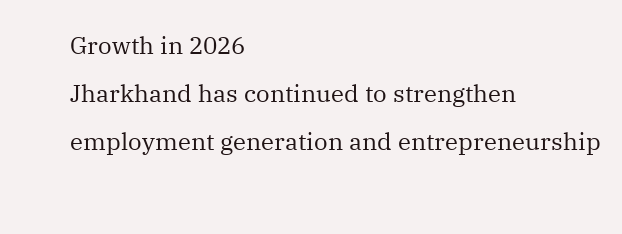Growth in 2026
Jharkhand has continued to strengthen employment generation and entrepreneurship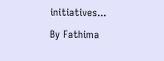initiatives...
By Fathima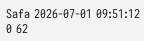Safa 2026-07-01 09:51:12 0 62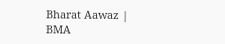Bharat Aawaz | BMA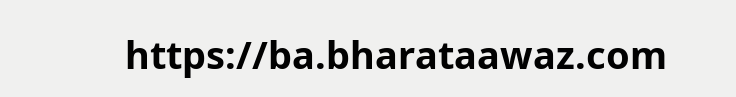https://ba.bharataawaz.com